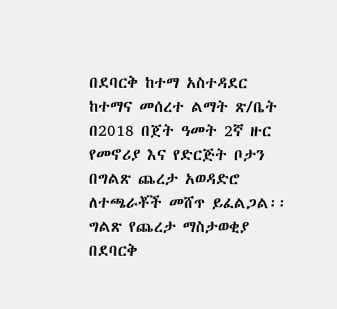በደባርቅ ከተማ አስተዳደር ከተማና መሰረተ ልማት ጽ/ቤት በ2018 በጀት ዓመት 2ኛ ዙር የመኖሪያ እና የድርጅት ቦታን በግልጽ ጨረታ አወዳድሮ ለተጫራቾች መሸጥ ይፈልጋል፡፡
ግልጽ የጨረታ ማስታወቂያ
በደባርቅ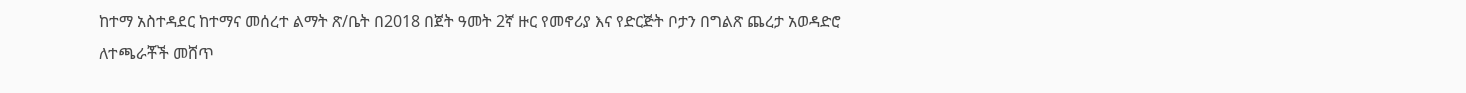ከተማ አስተዳደር ከተማና መሰረተ ልማት ጽ/ቤት በ2018 በጀት ዓመት 2ኛ ዙር የመኖሪያ እና የድርጅት ቦታን በግልጽ ጨረታ አወዳድሮ ለተጫራቾች መሸጥ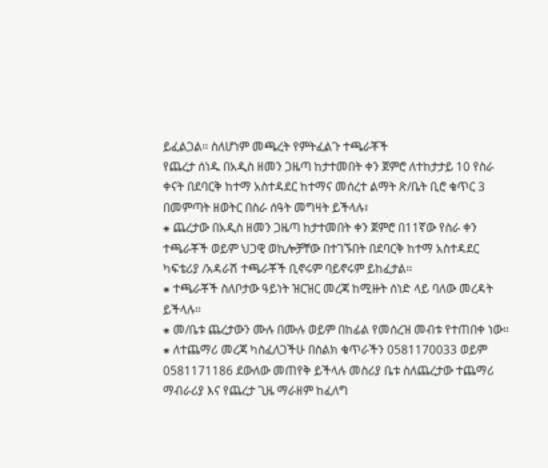ይፈልጋል፡፡ ስለሆነም መጫረት የምትፈልጉ ተጫራቾች
የጨረታ ሰነዱ በአዲስ ዘመን ጋዜጣ ከታተመበት ቀን ጀምሮ ለተከታታይ 10 የስራ ቀናት በደባርቅ ከተማ አስተዳደር ከተማና መሰረተ ልማት ጽ/ቤት ቢሮ ቁጥር 3 በመምጣት ዘወትር በስራ ሰዓት መግዛት ይችላሉ፣
⁕ ጨረታው በአዲስ ዘመን ጋዜጣ ከታተመበት ቀን ጀምሮ በ11ኛው የስራ ቀን ተጫራቾች ወይም ህጋዊ ወኪሎቻቸው በተገኙበት በደባርቅ ከተማ አስተዳደር ካፍቴሪያ /አዳራሽ ተጫራቾች ቢኖሩም ባይኖሩም ይከፈታል፡፡
⁕ ተጫራቾች ስለቦታው ዓይነት ዝርዝር መረጃ ከሚዙት ሰነድ ላይ ባለው መረዳት ይችላሉ።
⁕ መ/ቤቱ ጨረታውን ሙሉ በሙሉ ወይም በከፊል የመሰረዝ መብቱ የተጠበቀ ነው።
⁕ ለተጨማሪ መረጃ ካስፈለጋችሁ በስልክ ቁጥራችን 0581170033 ወይም 0581171186 ደውለው መጠየቅ ይችላሉ መስሪያ ቤቱ ስለጨረታው ተጨማሪ ማብራሪያ እና የጨረታ ጊዜ ማራዘም ከፈለግ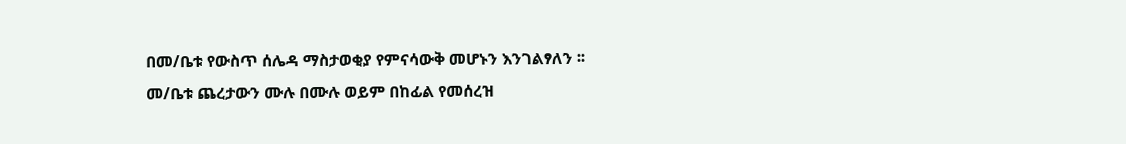በመ/ቤቱ የውስጥ ሰሌዳ ማስታወቂያ የምናሳውቅ መሆኑን እንገልፃለን ፡፡
መ/ቤቱ ጨረታውን ሙሉ በሙሉ ወይም በከፊል የመሰረዝ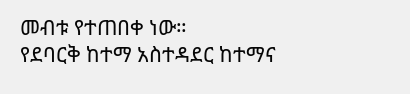መብቱ የተጠበቀ ነው።
የደባርቅ ከተማ አስተዳደር ከተማና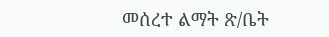መሰረተ ልማት ጽ/ቤት